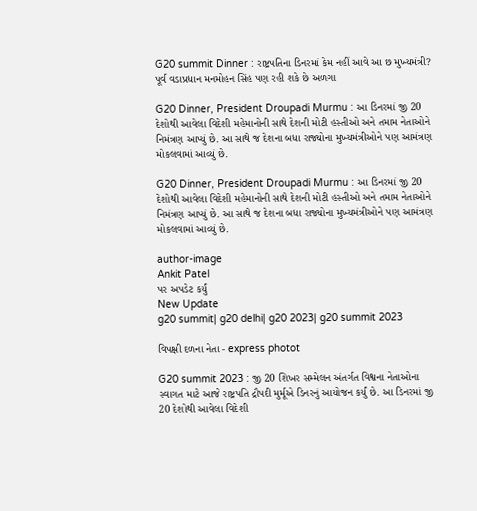G20 summit Dinner : રાષ્ટ્રપતિના ડિનરમાં કેમ નહીં આવે આ છ મુખ્યમંત્રી? પૂર્વ વડાપ્રધાન મનમોહન સિંહ પણ રહી શકે છે અળગા

G20 Dinner, President Droupadi Murmu : આ ડિનરમાં જી 20 દેશોથી આવેલા વિદેશી મહેમાનોની સાથે દેશની મોટી હસ્તીઓ અને તમામ નેતાઓને નિમંત્રણ આપ્યું છે. આ સાથે જ દેશના બધા રાજ્યોના મુખ્યમંત્રીઓને પણ આમંત્રણ મોકલવામાં આવ્યું છે.

G20 Dinner, President Droupadi Murmu : આ ડિનરમાં જી 20 દેશોથી આવેલા વિદેશી મહેમાનોની સાથે દેશની મોટી હસ્તીઓ અને તમામ નેતાઓને નિમંત્રણ આપ્યું છે. આ સાથે જ દેશના બધા રાજ્યોના મુખ્યમંત્રીઓને પણ આમંત્રણ મોકલવામાં આવ્યું છે.

author-image
Ankit Patel
પર અપડેટ કર્યું
New Update
g20 summit| g20 delhi| g20 2023| g20 summit 2023

વિપક્ષી દળના નેતા - express photot

G20 summit 2023 : જી 20 શિખર સમ્મેલન અંતર્ગત વિશ્વના નેતાઓના સ્વાગત માટે આજે રાષ્ટ્રપતિ દ્રૌપદી મુર્મૂએ ડિનરનું આયોજન કર્યું છે. આ ડિનરમાં જી 20 દેશોથી આવેલા વિદેશી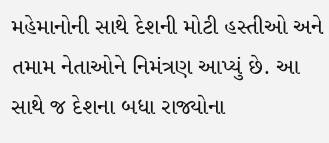મહેમાનોની સાથે દેશની મોટી હસ્તીઓ અને તમામ નેતાઓને નિમંત્રણ આપ્યું છે. આ સાથે જ દેશના બધા રાજ્યોના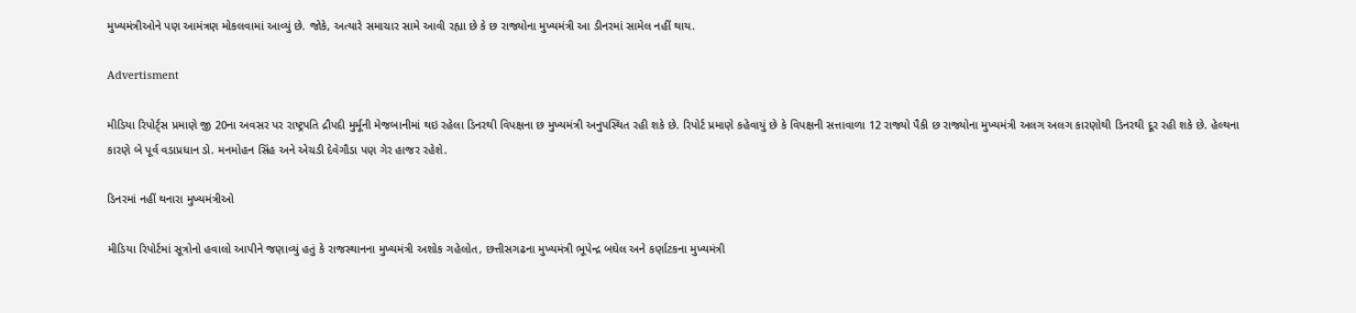મુખ્યમંત્રીઓને પણ આમંત્રણ મોકલવામાં આવ્યું છે. જોકે, અત્યારે સમાચાર સામે આવી રહ્યા છે કે છ રાજ્યોના મુખ્યમંત્રી આ ડીનરમાં સામેલ નહીં થાય.

Advertisment

મીડિયા રિપોર્ટ્સ પ્રમાણે જી 20ના અવસર પર રાષ્ટ્રપતિ દ્રૌપદી મુર્મૂની મેજબાનીમાં થઇ રહેલા ડિનરથી વિપક્ષના છ મુખ્યમંત્રી અનુપસ્થિત રહી શકે છે. રિપોર્ટ પ્રમાણે કહેવાયું છે કે વિપક્ષની સત્તાવાળા 12 રાજ્યો પૈકી છ રાજ્યોના મુખ્યમંત્રી અલગ અલગ કારણોથી ડિનરથી દૂર રહી શકે છે. હેલ્થના કારણે બે પૂર્વ વડાપ્રધાન ડો. મનમોહન સિંહ અને એચડી દેવેગૌડા પણ ગેર હાજર રહેશે.

ડિનરમાં નહીં થનારા મુખ્યમંત્રીઓ

મીડિયા રિપોર્ટમાં સૂત્રોનો હવાલો આપીને જણાવ્યું હતું કે રાજસ્થાનના મુખ્યમંત્રી અશોક ગહેલોત, છત્તીસગઢના મુખ્યમંત્રી ભૂપેન્દ્ર બઘેલ અને કર્ણાટકના મુખ્યમંત્રી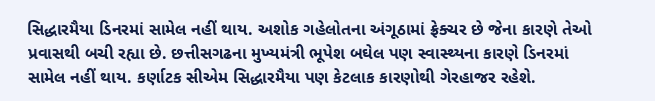સિદ્ધારમૈયા ડિનરમાં સામેલ નહીં થાય. અશોક ગહેલોતના અંગૂઠામાં ફ્રેક્ચર છે જેના કારણે તેઓ પ્રવાસથી બચી રહ્યા છે. છત્તીસગઢના મુખ્યમંત્રી ભૂપેશ બઘેલ પણ સ્વાસ્થ્યના કારણે ડિનરમાં સામેલ નહીં થાય. કર્ણાટક સીએમ સિદ્ધારમૈયા પણ કેટલાક કારણોથી ગેરહાજર રહેશે.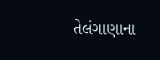તેલંગાણાના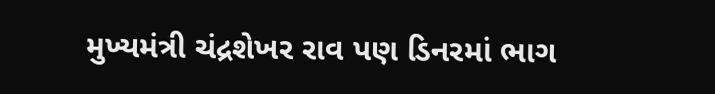મુખ્યમંત્રી ચંદ્રશેખર રાવ પણ ડિનરમાં ભાગ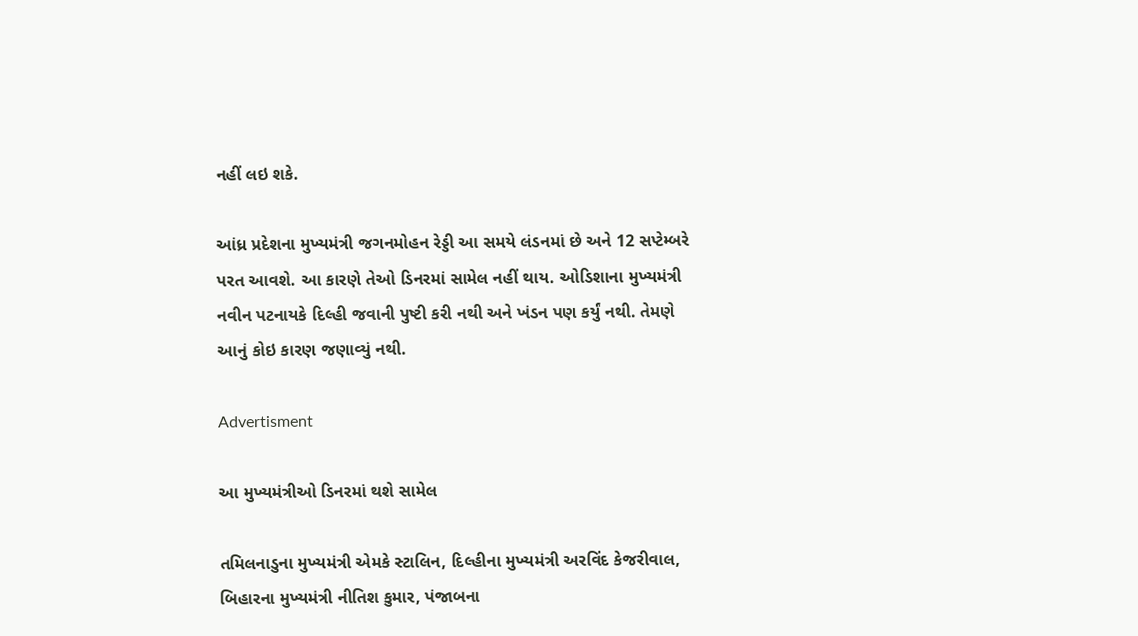નહીં લઇ શકે.

આંધ્ર પ્રદેશના મુખ્યમંત્રી જગનમોહન રેડ્ડી આ સમયે લંડનમાં છે અને 12 સપ્ટેમ્બરે પરત આવશે. આ કારણે તેઓ ડિનરમાં સામેલ નહીં થાય. ઓડિશાના મુખ્યમંત્રી નવીન પટનાયકે દિલ્હી જવાની પુષ્ટી કરી નથી અને ખંડન પણ કર્યું નથી. તેમણે આનું કોઇ કારણ જણાવ્યું નથી.

Advertisment

આ મુખ્યમંત્રીઓ ડિનરમાં થશે સામેલ

તમિલનાડુના મુખ્યમંત્રી એમકે સ્ટાલિન, દિલ્હીના મુખ્યમંત્રી અરવિંદ કેજરીવાલ, બિહારના મુખ્યમંત્રી નીતિશ કુમાર, પંજાબના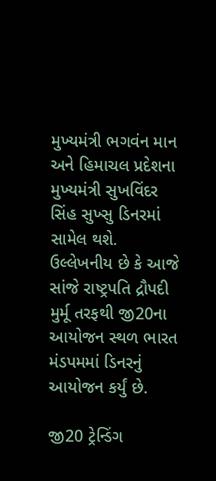મુખ્યમંત્રી ભગવંન માન અને હિમાચલ પ્રદેશના મુખ્યમંત્રી સુખવિંદર સિંહ સુખ્સુ ડિનરમાં સામેલ થશે. ઉલ્લેખનીય છે કે આજે સાંજે રાષ્ટ્રપતિ દ્રૌપદી મુર્મૂ તરફથી જી20ના આયોજન સ્થળ ભારત મંડપમમાં ડિનરનું આયોજન કર્યું છે.

જી20 ટ્રેન્ડિંગ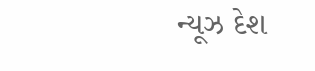ન્યૂઝ દેશ